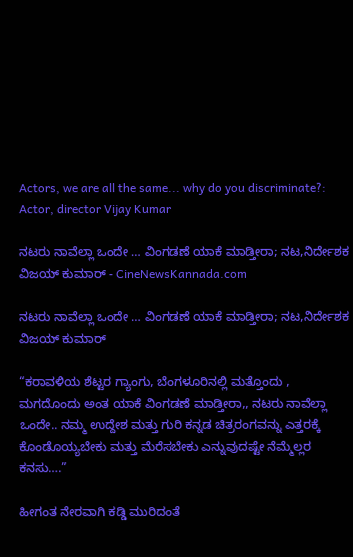Actors, we are all the same... why do you discriminate?: Actor, director Vijay Kumar

ನಟರು ನಾವೆಲ್ಲಾ ಒಂದೇ … ವಿಂಗಡಣೆ ಯಾಕೆ ಮಾಡ್ತೀರಾ; ನಟ,ನಿರ್ದೇಶಕ ವಿಜಯ್ ಕುಮಾರ್ - CineNewsKannada.com

ನಟರು ನಾವೆಲ್ಲಾ ಒಂದೇ … ವಿಂಗಡಣೆ ಯಾಕೆ ಮಾಡ್ತೀರಾ; ನಟ,ನಿರ್ದೇಶಕ ವಿಜಯ್ ಕುಮಾರ್

“ಕರಾವಳಿಯ ಶೆಟ್ಟರ ಗ್ಯಾಂಗು, ಬೆಂಗಳೂರಿನಲ್ಲಿ ಮತ್ತೊಂದು , ಮಗದೊಂದು ಅಂತ ಯಾಕೆ ವಿಂಗಡಣೆ ಮಾಡ್ತೀರಾ,, ನಟರು ನಾವೆಲ್ಲಾ ಒಂದೇ.. ನಮ್ಮ ಉದ್ದೇಶ ಮತ್ತು ಗುರಿ ಕನ್ನಡ ಚಿತ್ರರಂಗವನ್ನು ಎತ್ತರಕ್ಕೆ ಕೊಂಡೊಯ್ಯಬೇಕು ಮತ್ತು ಮೆರೆಸಬೇಕು ಎನ್ನುವುದಷ್ಟೇ ನೆಮ್ಮೆಲ್ಲರ ಕನಸು….”

ಹೀಗಂತ ನೇರವಾಗಿ ಕಡ್ಡಿ ಮುರಿದಂತೆ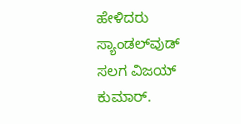ಹೇಳಿದರು ಸ್ಯಾಂಡಲ್‍ವುಡ್ ಸಲಗ ವಿಜಯ್ ಕುಮಾರ್.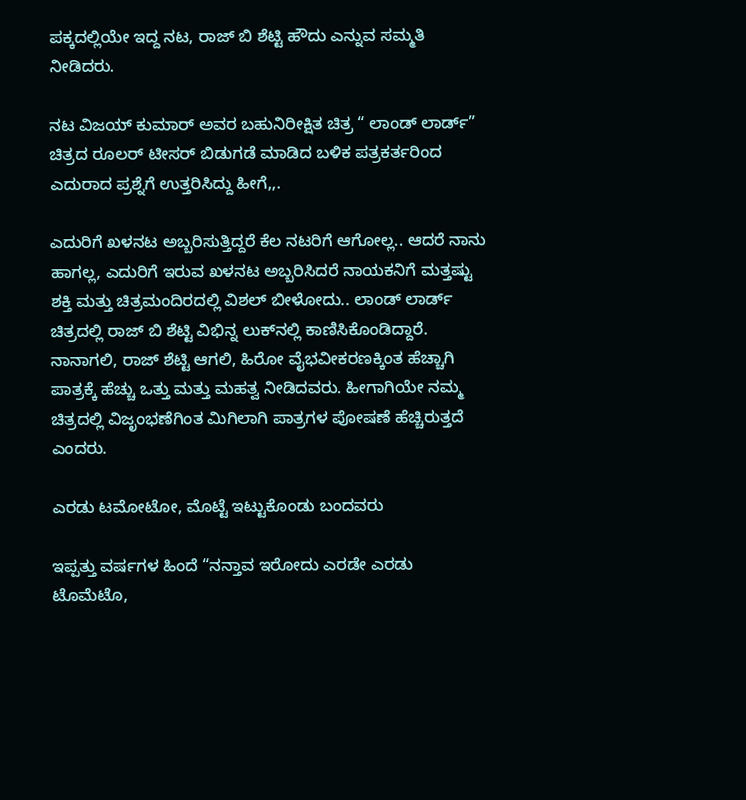ಪಕ್ಕದಲ್ಲಿಯೇ ಇದ್ದ ನಟ, ರಾಜ್ ಬಿ ಶೆಟ್ಟಿ ಹೌದು ಎನ್ನುವ ಸಮ್ಮತಿ ನೀಡಿದರು.

ನಟ ವಿಜಯ್ ಕುಮಾರ್ ಅವರ ಬಹುನಿರೀಕ್ಷಿತ ಚಿತ್ರ “ ಲಾಂಡ್ ಲಾರ್ಡ್” ಚಿತ್ರದ ರೂಲರ್ ಟೀಸರ್ ಬಿಡುಗಡೆ ಮಾಡಿದ ಬಳಿಕ ಪತ್ರಕರ್ತರಿಂದ ಎದುರಾದ ಪ್ರಶ್ನೆಗೆ ಉತ್ತರಿಸಿದ್ದು ಹೀಗೆ,,.

ಎದುರಿಗೆ ಖಳನಟ ಅಬ್ಬರಿಸುತ್ತಿದ್ದರೆ ಕೆಲ ನಟರಿಗೆ ಆಗೋಲ್ಲ.. ಆದರೆ ನಾನು ಹಾಗಲ್ಲ, ಎದುರಿಗೆ ಇರುವ ಖಳನಟ ಅಬ್ಬರಿಸಿದರೆ ನಾಯಕನಿಗೆ ಮತ್ತಷ್ಟು ಶಕ್ತಿ ಮತ್ತು ಚಿತ್ರಮಂದಿರದಲ್ಲಿ ವಿಶಲ್ ಬೀಳೋದು.. ಲಾಂಡ್ ಲಾರ್ಡ್ ಚಿತ್ರದಲ್ಲಿ ರಾಜ್ ಬಿ ಶೆಟ್ಟಿ ವಿಭಿನ್ನ ಲುಕ್‍ನಲ್ಲಿ ಕಾಣಿಸಿಕೊಂಡಿದ್ದಾರೆ. ನಾನಾಗಲಿ, ರಾಜ್ ಶೆಟ್ಟಿ ಆಗಲಿ, ಹಿರೋ ವೈಭವೀಕರಣಕ್ಕಿಂತ ಹೆಚ್ಚಾಗಿ ಪಾತ್ರಕ್ಕೆ ಹೆಚ್ಚು ಒತ್ತು ಮತ್ತು ಮಹತ್ವ ನೀಡಿದವರು. ಹೀಗಾಗಿಯೇ ನಮ್ಮ ಚಿತ್ರದಲ್ಲಿ ವಿಜೃಂಭಣೆಗಿಂತ ಮಿಗಿಲಾಗಿ ಪಾತ್ರಗಳ ಪೋಷಣೆ ಹೆಚ್ಚಿರುತ್ತದೆ ಎಂದರು.

ಎರಡು ಟಮೋಟೋ, ಮೊಟ್ಟೆ ಇಟ್ಟುಕೊಂಡು ಬಂದವರು

ಇಪ್ಪತ್ತು ವರ್ಷಗಳ ಹಿಂದೆ “ನನ್ತಾವ ಇರೋದು ಎರಡೇ ಎರಡು ಟೊಮೆಟೊ,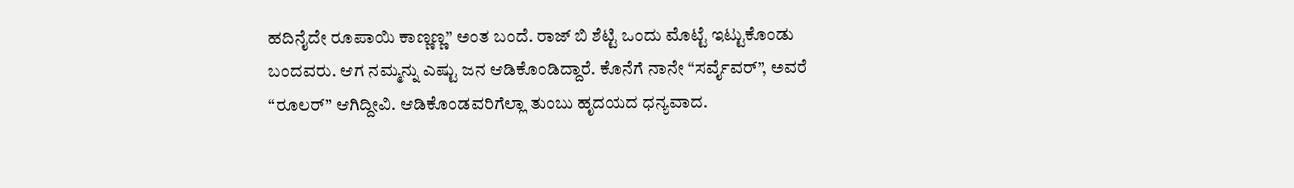ಹದಿನೈದೇ ರೂಪಾಯಿ ಕಾಣ್ಣಣ್ಣ” ಅಂತ ಬಂದೆ. ರಾಜ್ ಬಿ ಶೆಟ್ಟಿ ಒಂದು ಮೊಟ್ಟೆ ಇಟ್ಟುಕೊಂಡು ಬಂದವರು. ಆಗ ನಮ್ಮನ್ನು ಎಷ್ಟು ಜನ ಆಡಿಕೊಂಡಿದ್ದಾರೆ. ಕೊನೆಗೆ ನಾನೇ “ಸರ್ವೈವರ್”, ಅವರೆ “ರೂಲರ್” ಆಗಿದ್ದೀವಿ. ಆಡಿಕೊಂಡವರಿಗೆಲ್ಲಾ ತುಂಬು ಹೃದಯದ ಧನ್ಯವಾದ.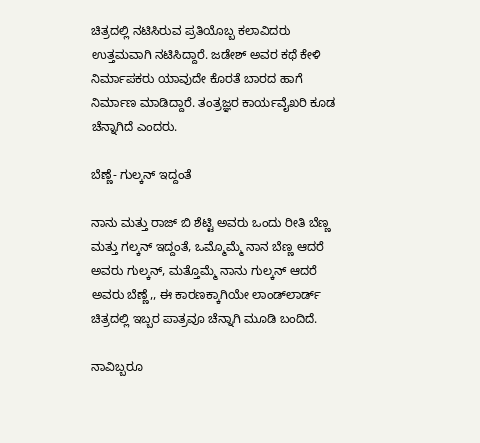ಚಿತ್ರದಲ್ಲಿ ನಟಿಸಿರುವ ಪ್ರತಿಯೊಬ್ಬ ಕಲಾವಿದರು ಉತ್ತಮವಾಗಿ ನಟಿಸಿದ್ದಾರೆ. ಜಡೇಶ್ ಅವರ ಕಥೆ ಕೇಳಿ ನಿರ್ಮಾಪಕರು ಯಾವುದೇ ಕೊರತೆ ಬಾರದ ಹಾಗೆ ನಿರ್ಮಾಣ ಮಾಡಿದ್ದಾರೆ. ತಂತ್ರಜ್ಞರ ಕಾರ್ಯವೈಖರಿ ಕೂಡ ಚೆನ್ನಾಗಿದೆ ಎಂದರು.

ಬೆಣ್ಣೆ- ಗುಲ್ಕನ್ ಇದ್ದಂತೆ

ನಾನು ಮತ್ತು ರಾಜ್ ಬಿ ಶೆಟ್ಟಿ ಅವರು ಒಂದು ರೀತಿ ಬೆಣ್ಣ ಮತ್ತು ಗಲ್ಕನ್ ಇದ್ದಂತೆ, ಒಮ್ಮೊಮ್ಮೆ ನಾನ ಬೆಣ್ಣ ಆದರೆ ಅವರು ಗುಲ್ಕನ್, ಮತ್ತೊಮ್ಮೆ ನಾನು ಗುಲ್ಕನ್ ಆದರೆ ಅವರು ಬೆಣ್ಣೆ,, ಈ ಕಾರಣಕ್ಕಾಗಿಯೇ ಲಾಂಡ್‍ಲಾರ್ಡ್ ಚಿತ್ರದಲ್ಲಿ ಇಬ್ಬರ ಪಾತ್ರವೂ ಚೆನ್ನಾಗಿ ಮೂಡಿ ಬಂದಿದೆ.

ನಾವಿಬ್ಬರೂ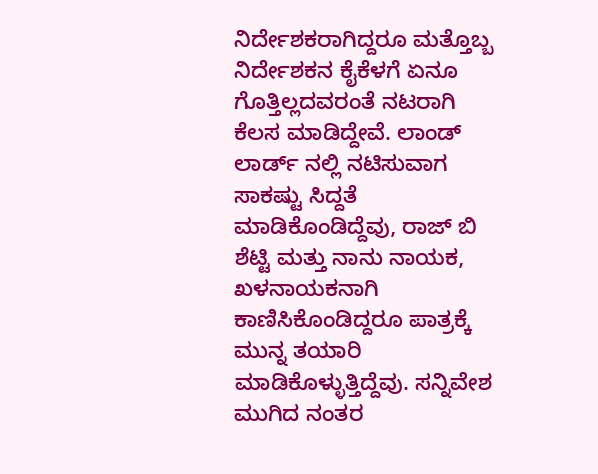ನಿರ್ದೇಶಕರಾಗಿದ್ದರೂ ಮತ್ತೊಬ್ಬ ನಿರ್ದೇಶಕನ ಕೈಕೆಳಗೆ ಏನೂ ಗೊತ್ತಿಲ್ಲದವರಂತೆ ನಟರಾಗಿ ಕೆಲಸ ಮಾಡಿದ್ದೇವೆ. ಲಾಂಡ್ ಲಾರ್ಡ್ ನಲ್ಲಿ ನಟಿಸುವಾಗ ಸಾಕಷ್ಟು ಸಿದ್ದತೆ ಮಾಡಿಕೊಂಡಿದ್ದೆವು, ರಾಜ್ ಬಿ ಶೆಟ್ಟಿ ಮತ್ತು ನಾನು ನಾಯಕ, ಖಳನಾಯಕನಾಗಿ ಕಾಣಿಸಿಕೊಂಡಿದ್ದರೂ ಪಾತ್ರಕ್ಕೆ ಮುನ್ನ ತಯಾರಿ ಮಾಡಿಕೊಳ್ಳುತ್ತಿದ್ದೆವು. ಸನ್ನಿವೇಶ ಮುಗಿದ ನಂತರ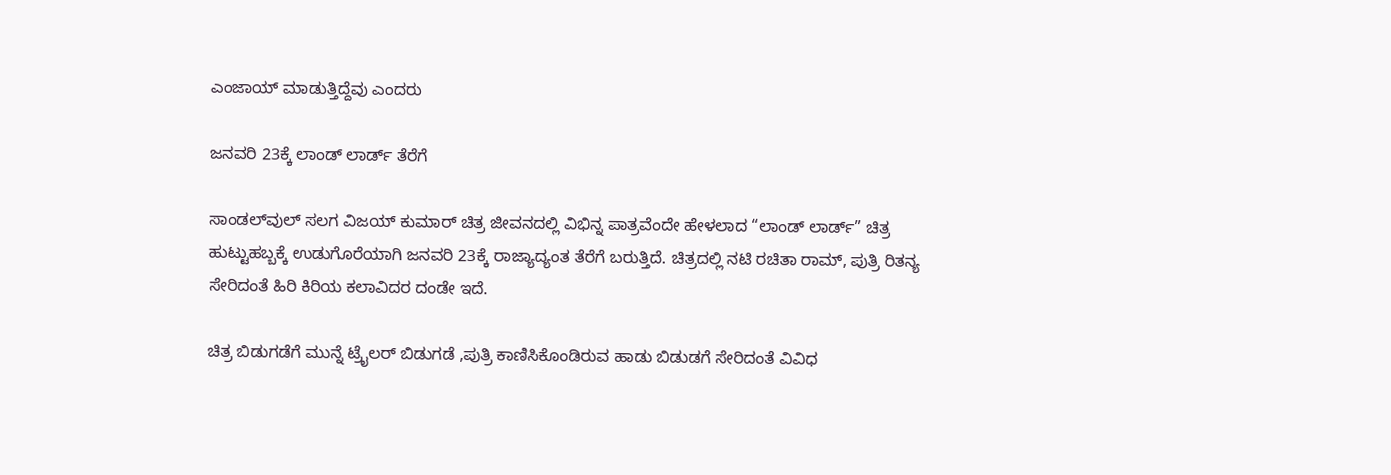ಎಂಜಾಯ್ ಮಾಡುತ್ತಿದ್ದೆವು ಎಂದರು

ಜನವರಿ 23ಕ್ಕೆ ಲಾಂಡ್ ಲಾರ್ಡ್ ತೆರೆಗೆ

ಸಾಂಡಲ್‍ವುಲ್ ಸಲಗ ವಿಜಯ್ ಕುಮಾರ್ ಚಿತ್ರ ಜೀವನದಲ್ಲಿ ವಿಭಿನ್ನ ಪಾತ್ರವೆಂದೇ ಹೇಳಲಾದ “ಲಾಂಡ್ ಲಾರ್ಡ್” ಚಿತ್ರ ಹುಟ್ಟುಹಬ್ಬಕ್ಕೆ ಉಡುಗೊರೆಯಾಗಿ ಜನವರಿ 23ಕ್ಕೆ ರಾಜ್ಯಾದ್ಯಂತ ತೆರೆಗೆ ಬರುತ್ತಿದೆ. ಚಿತ್ರದಲ್ಲಿ ನಟಿ ರಚಿತಾ ರಾಮ್, ಪುತ್ರಿ ರಿತನ್ಯ ಸೇರಿದಂತೆ ಹಿರಿ ಕಿರಿಯ ಕಲಾವಿದರ ದಂಡೇ ಇದೆ.

ಚಿತ್ರ ಬಿಡುಗಡೆಗೆ ಮುನ್ನೆ ಟ್ರೈಲರ್ ಬಿಡುಗಡೆ ,ಪುತ್ರಿ ಕಾಣಿಸಿಕೊಂಡಿರುವ ಹಾಡು ಬಿಡುಡಗೆ ಸೇರಿದಂತೆ ವಿವಿಧ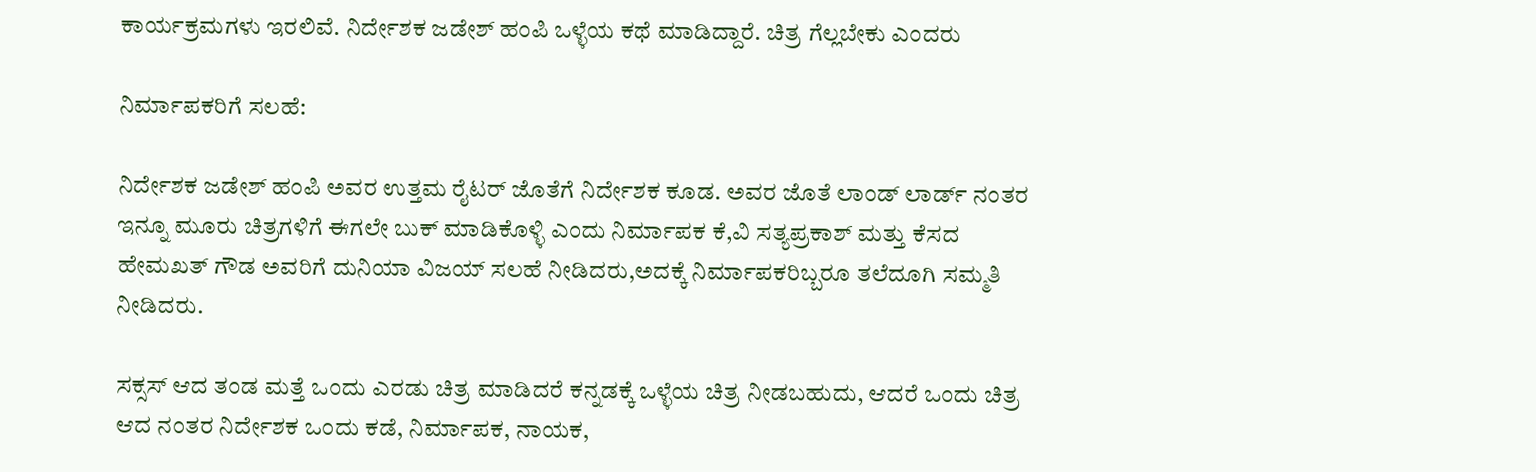ಕಾರ್ಯಕ್ರಮಗಳು ಇರಲಿವೆ. ನಿರ್ದೇಶಕ ಜಡೇಶ್ ಹಂಪಿ ಒಳ್ಳೆಯ ಕಥೆ ಮಾಡಿದ್ದಾರೆ. ಚಿತ್ರ ಗೆಲ್ಲಬೇಕು ಎಂದರು

ನಿರ್ಮಾಪಕರಿಗೆ ಸಲಹೆ:

ನಿರ್ದೇಶಕ ಜಡೇಶ್ ಹಂಪಿ ಅವರ ಉತ್ತಮ ರೈಟರ್ ಜೊತೆಗೆ ನಿರ್ದೇಶಕ ಕೂಡ. ಅವರ ಜೊತೆ ಲಾಂಡ್ ಲಾರ್ಡ್ ನಂತರ ಇನ್ನೂ ಮೂರು ಚಿತ್ರಗಳಿಗೆ ಈಗಲೇ ಬುಕ್ ಮಾಡಿಕೊಳ್ಳಿ ಎಂದು ನಿರ್ಮಾಪಕ ಕೆ,ವಿ ಸತ್ಯಪ್ರಕಾಶ್ ಮತ್ತು ಕೆಸದ ಹೇಮಖತ್ ಗೌಡ ಅವರಿಗೆ ದುನಿಯಾ ವಿಜಯ್ ಸಲಹೆ ನೀಡಿದರು,ಅದಕ್ಕೆ ನಿರ್ಮಾಪಕರಿಬ್ಬರೂ ತಲೆದೂಗಿ ಸಮ್ಮತಿ ನೀಡಿದರು.

ಸಕ್ಸಸ್ ಆದ ತಂಡ ಮತ್ತೆ ಒಂದು ಎರಡು ಚಿತ್ರ ಮಾಡಿದರೆ ಕನ್ನಡಕ್ಕೆ ಒಳ್ಳೆಯ ಚಿತ್ರ ನೀಡಬಹುದು, ಆದರೆ ಒಂದು ಚಿತ್ರ ಆದ ನಂತರ ನಿರ್ದೇಶಕ ಒಂದು ಕಡೆ, ನಿರ್ಮಾಪಕ, ನಾಯಕ,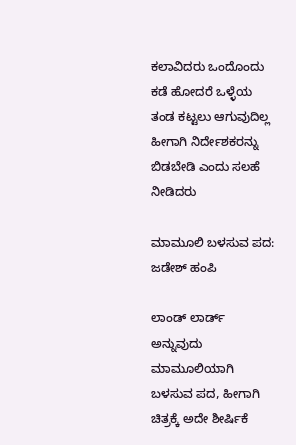ಕಲಾವಿದರು ಒಂದೊಂದು ಕಡೆ ಹೋದರೆ ಒಳ್ಳೆಯ ತಂಡ ಕಟ್ಟಲು ಆಗುವುದಿಲ್ಲ ಹೀಗಾಗಿ ನಿರ್ದೇಶಕರನ್ನು ಬಿಡಬೇಡಿ ಎಂದು ಸಲಹೆ ನೀಡಿದರು

ಮಾಮೂಲಿ ಬಳಸುವ ಪದ: ಜಡೇಶ್ ಹಂಪಿ

ಲಾಂಡ್ ಲಾರ್ಡ್ ಅನ್ನುವುದು ಮಾಮೂಲಿಯಾಗಿ ಬಳಸುವ ಪದ, ಹೀಗಾಗಿ ಚಿತ್ರಕ್ಕೆ ಅದೇ ಶೀರ್ಷಿಕೆ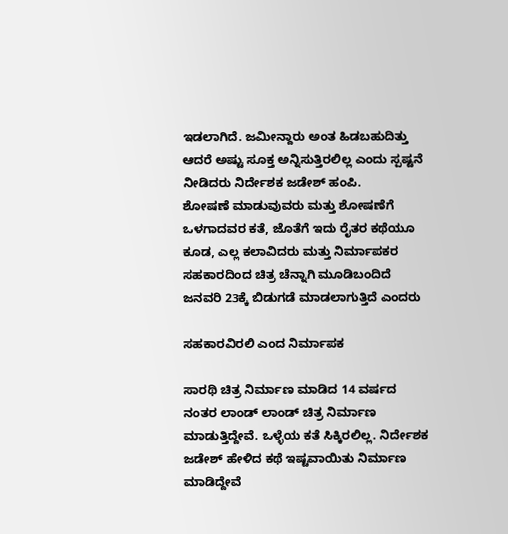ಇಡಲಾಗಿದೆ. ಜಮೀನ್ದಾರು ಅಂತ ಹಿಡಬಹುದಿತ್ತು ಆದರೆ ಅಷ್ಟು ಸೂಕ್ತ ಅನ್ನಿಸುತ್ತಿರಲಿಲ್ಲ ಎಂದು ಸ್ಪಷ್ಟನೆ ನೀಡಿದರು ನಿರ್ದೇಶಕ ಜಡೇಶ್ ಹಂಪಿ.
ಶೋಷಣೆ ಮಾಡುವುವರು ಮತ್ತು ಶೋಷಣೆಗೆ ಒಳಗಾದವರ ಕತೆ, ಜೊತೆಗೆ ಇದು ರೈತರ ಕಥೆಯೂ ಕೂಡ, ಎಲ್ಲ ಕಲಾವಿದರು ಮತ್ತು ನಿರ್ಮಾಪಕರ ಸಹಕಾರದಿಂದ ಚಿತ್ರ ಚೆನ್ನಾಗಿ ಮೂಡಿಬಂದಿದೆ ಜನವರಿ 23ಕ್ಕೆ ಬಿಡುಗಡೆ ಮಾಡಲಾಗುತ್ತಿದೆ ಎಂದರು

ಸಹಕಾರವಿರಲಿ ಎಂದ ನಿರ್ಮಾಪಕ

ಸಾರಥಿ ಚಿತ್ರ ನಿರ್ಮಾಣ ಮಾಡಿದ 14 ವರ್ಷದ ನಂತರ ಲಾಂಡ್ ಲಾಂಡ್ ಚಿತ್ರ ನಿರ್ಮಾಣ ಮಾಡುತ್ತಿದ್ದೇವೆ. ಒಳ್ಳೆಯ ಕತೆ ಸಿಕ್ಕಿರಲಿಲ್ಲ. ನಿರ್ದೇಶಕ ಜಡೇಶ್ ಹೇಳಿದ ಕಥೆ ಇಷ್ಟವಾಯಿತು ನಿರ್ಮಾಣ ಮಾಡಿದ್ದೇವೆ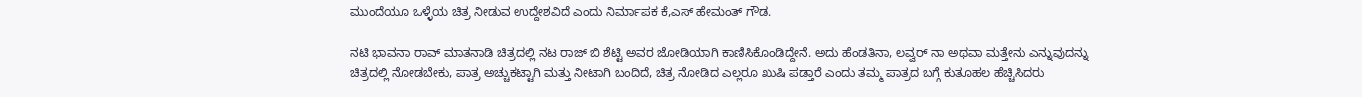ಮುಂದೆಯೂ ಒಳ್ಳೆಯ ಚಿತ್ರ ನೀಡುವ ಉದ್ದೇಶವಿದೆ ಎಂದು ನಿರ್ಮಾಪಕ ಕೆ,ಎಸ್ ಹೇಮಂತ್ ಗೌಡ.

ನಟಿ ಭಾವನಾ ರಾವ್ ಮಾತನಾಡಿ ಚಿತ್ರದಲ್ಲಿ ನಟ ರಾಜ್ ಬಿ ಶೆಟ್ಟಿ ಅವರ ಜೋಡಿಯಾಗಿ ಕಾಣಿಸಿಕೊಂಡಿದ್ದೇನೆ. ಅದು ಹೆಂಡತಿನಾ, ಲವ್ವರ್ ನಾ ಅಥವಾ ಮತ್ತೇನು ಎನ್ನುವುದನ್ನು ಚಿತ್ರದಲ್ಲಿ ನೋಡಬೇಕು, ಪಾತ್ರ ಅಚ್ಚುಕಟ್ಟಾಗಿ ಮತ್ತು ನೀಟಾಗಿ ಬಂದಿದೆ, ಚಿತ್ರ ನೋಡಿದ ಎಲ್ಲರೂ ಖುಷಿ ಪಡ್ತಾರೆ ಎಂದು ತಮ್ಮ ಪಾತ್ರದ ಬಗ್ಗೆ ಕುತೂಹಲ ಹೆಚ್ಚಿಸಿದರು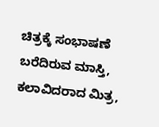ಚಿತ್ರಕ್ಕೆ ಸಂಭಾಷಣೆ ಬರೆದಿರುವ ಮಾಸ್ತಿ, ಕಲಾವಿದರಾದ ಮಿತ್ರ,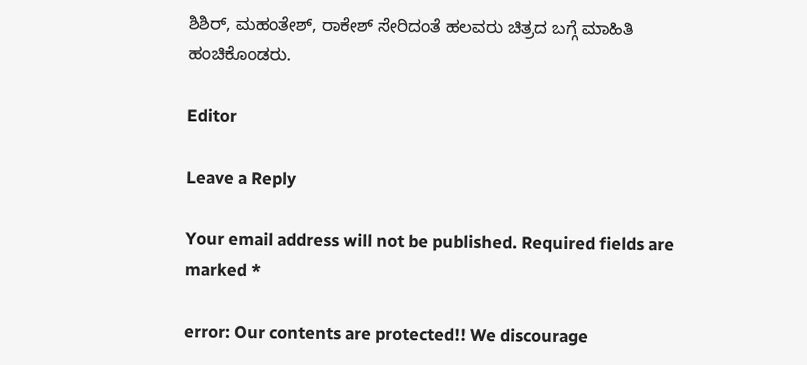ಶಿಶಿರ್, ಮಹಂತೇಶ್, ರಾಕೇಶ್ ಸೇರಿದಂತೆ ಹಲವರು ಚಿತ್ರದ ಬಗ್ಗೆ ಮಾಹಿತಿ ಹಂಚಿಕೊಂಡರು.

Editor

Leave a Reply

Your email address will not be published. Required fields are marked *

error: Our contents are protected!! We discourage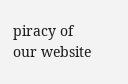piracy of our website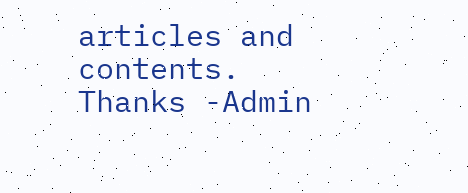articles and contents. Thanks -Admin